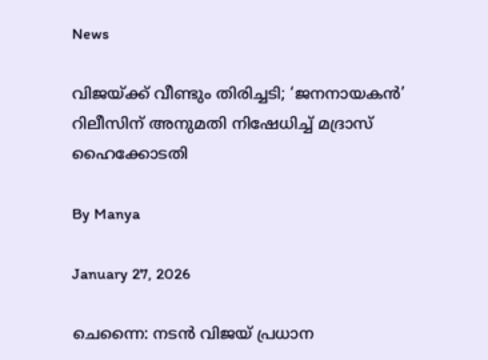News

വിജയ്ക്ക് വീണ്ടും തിരിച്ചടി; ‘ജനനായകന്‍’ റിലീസിന് അനുമതി നിഷേധിച്ച് മദ്രാസ് ഹൈക്കോടതി

By Manya

January 27, 2026

ചെന്നൈ: നടന്‍ വിജയ് പ്രധാന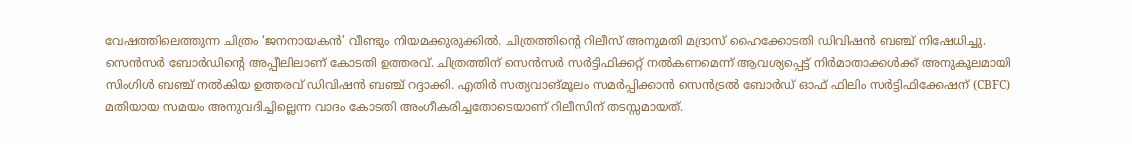വേഷത്തിലെത്തുന്ന ചിത്രം ‘ജനനായകന്‍’ വീണ്ടും നിയമക്കുരുക്കില്‍. ചിത്രത്തിന്റെ റിലീസ് അനുമതി മദ്രാസ് ഹൈക്കോടതി ഡിവിഷന്‍ ബഞ്ച് നിഷേധിച്ചു. സെന്‍സര്‍ ബോര്‍ഡിന്റെ അപ്പീലിലാണ് കോടതി ഉത്തരവ്. ചിത്രത്തിന് സെന്‍സര്‍ സര്‍ട്ടിഫിക്കറ്റ് നല്‍കണമെന്ന് ആവശ്യപ്പെട്ട് നിര്‍മാതാക്കള്‍ക്ക് അനുകൂലമായി സിംഗിള്‍ ബഞ്ച് നല്‍കിയ ഉത്തരവ് ഡിവിഷന്‍ ബഞ്ച് റദ്ദാക്കി. എതിര്‍ സത്യവാങ്മൂലം സമര്‍പ്പിക്കാന്‍ സെന്‍ട്രല്‍ ബോര്‍ഡ് ഓഫ് ഫിലിം സര്‍ട്ടിഫിക്കേഷന് (CBFC) മതിയായ സമയം അനുവദിച്ചില്ലെന്ന വാദം കോടതി അംഗീകരിച്ചതോടെയാണ് റിലീസിന് തടസ്സമായത്.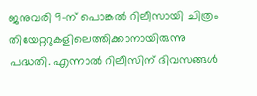ജനുവരി 9-ന് പൊങ്കല്‍ റിലീസായി ചിത്രം തിയേറ്ററുകളിലെത്തിക്കാനായിരുന്നു പദ്ധതി. എന്നാല്‍ റിലീസിന് ദിവസങ്ങള്‍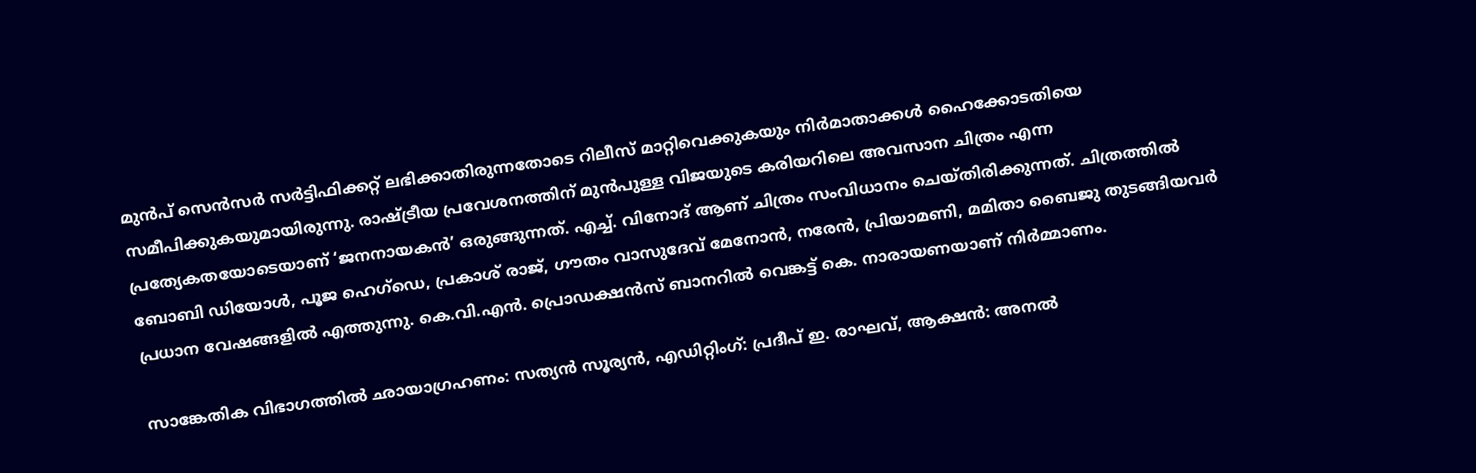മുന്‍പ് സെന്‍സര്‍ സര്‍ട്ടിഫിക്കറ്റ് ലഭിക്കാതിരുന്നതോടെ റിലീസ് മാറ്റിവെക്കുകയും നിര്‍മാതാക്കള്‍ ഹൈക്കോടതിയെ സമീപിക്കുകയുമായിരുന്നു. രാഷ്ട്രീയ പ്രവേശനത്തിന് മുന്‍പുള്ള വിജയുടെ കരിയറിലെ അവസാന ചിത്രം എന്ന പ്രത്യേകതയോടെയാണ് ‘ജനനായകന്‍’ ഒരുങ്ങുന്നത്. എച്ച്. വിനോദ് ആണ് ചിത്രം സംവിധാനം ചെയ്തിരിക്കുന്നത്. ചിത്രത്തില്‍ ബോബി ഡിയോള്‍, പൂജ ഹെഗ്ഡെ, പ്രകാശ് രാജ്, ഗൗതം വാസുദേവ് മേനോന്‍, നരേന്‍, പ്രിയാമണി, മമിതാ ബൈജു തുടങ്ങിയവര്‍ പ്രധാന വേഷങ്ങളില്‍ എത്തുന്നു. കെ.വി.എന്‍. പ്രൊഡക്ഷന്‍സ് ബാനറില്‍ വെങ്കട്ട് കെ. നാരായണയാണ് നിര്‍മ്മാണം.

സാങ്കേതിക വിഭാഗത്തില്‍ ഛായാഗ്രഹണം: സത്യന്‍ സൂര്യന്‍, എഡിറ്റിംഗ്: പ്രദീപ് ഇ. രാഘവ്, ആക്ഷന്‍: അനല്‍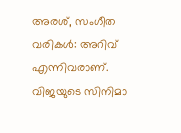അരശ്, സംഗീത വരികള്‍: അറിവ് എന്നിവരാണ്. വിജയുടെ സിനിമാ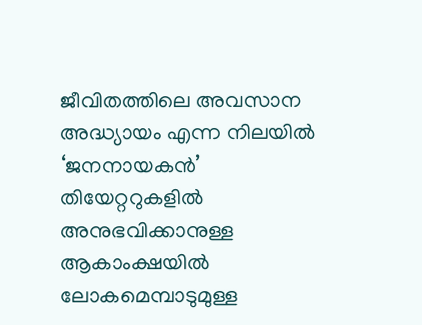ജീവിതത്തിലെ അവസാന അദ്ധ്യായം എന്ന നിലയില്‍ ‘ജനനായകന്‍’ തിയേറ്ററുകളില്‍ അനുഭവിക്കാനുള്ള ആകാംക്ഷയില്‍ ലോകമെമ്പാടുമുള്ള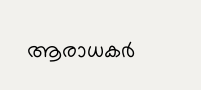ആരാധകര്‍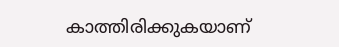കാത്തിരിക്കുകയാണ്